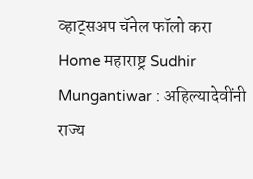व्हाट्सअप चॅनेल फॉलो करा
Home महाराष्ट्र Sudhir Mungantiwar : अहिल्यादेवींनी राज्य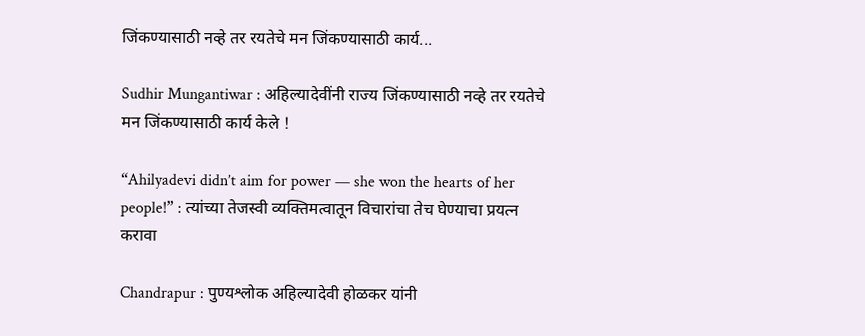जिंकण्यासाठी नव्हे तर रयतेचे मन जिंकण्यासाठी कार्य...

Sudhir Mungantiwar : अहिल्यादेवींनी राज्य जिंकण्यासाठी नव्हे तर रयतेचे मन जिंकण्यासाठी कार्य केले !

“Ahilyadevi didn’t aim for power — she won the hearts of her people!” : त्यांच्या तेजस्वी व्यक्तिमत्वातून विचारांचा तेच घेण्याचा प्रयत्न करावा

Chandrapur : पुण्यश्लोक अहिल्यादेवी होळकर यांनी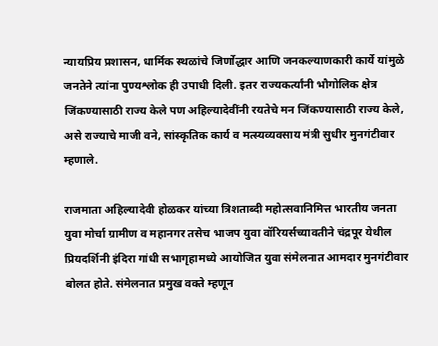न्यायप्रिय प्रशासन, धार्मिक स्थळांचे जिर्णोद्धार आणि जनकल्याणकारी कार्ये यांमुळे जनतेने त्यांना पुण्यश्लोक ही उपाधी दिली. इतर राज्यकर्त्यांनी भौगोलिक क्षेत्र जिंकण्यासाठी राज्य केले पण अहिल्यादेवींनी रयतेचे मन जिंकण्यासाठी राज्य केले, असे राज्याचे माजी वने, सांस्कृतिक कार्य व मत्स्यव्यवसाय मंत्री सुधीर मुनगंटीवार म्हणाले.

राजमाता अहिल्यादेवी होळकर यांच्या त्रिशताब्दी महोत्सवानिमित्त भारतीय जनता युवा मोर्चा ग्रामीण व महानगर तसेच भाजप युवा वॉरियर्सच्यावतीने चंद्रपूर येथील प्रियदर्शिनी इंदिरा गांधी सभागृहामध्ये आयोजित युवा संमेलनात आमदार मुनगंटीवार बोलत होते. संमेलनात प्रमुख वक्ते म्हणून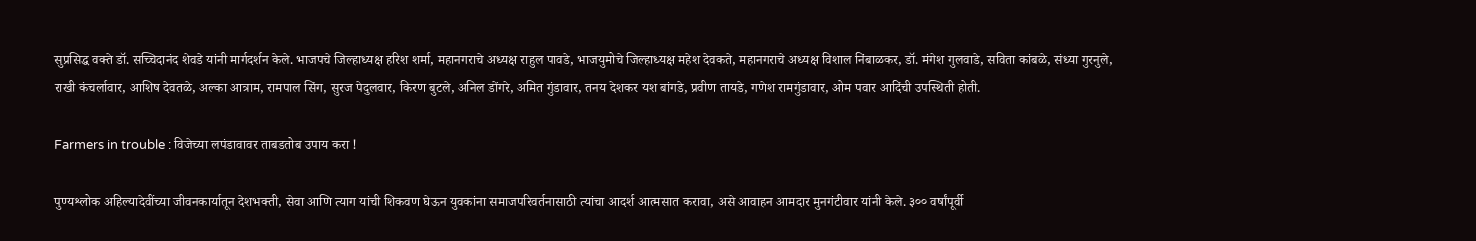सुप्रसिद्ध वक्ते डॉ. सच्चिदानंद शेवडे यांनी मार्गदर्शन केले. भाजपचे जिल्हाध्यक्ष हरिश शर्मा, महानगराचे अध्यक्ष राहुल पावडे, भाजयुमोचे जिल्हाध्यक्ष महेश देवकते, महानगराचे अध्यक्ष विशाल निंबाळकर, डॉ. मंगेश गुलवाडे, सविता कांबळे, संध्या गुरनुले, राखी कंचर्लावार, आशिष देवतळे, अल्का आत्राम, रामपाल सिंग, सुरज पेदुलवार, किरण बुटले, अनिल डोंगरे, अमित गुंडावार, तनय देशकर यश बांगडे, प्रवीण तायडे, गणेश रामगुंडावार, ओम पवार आदिंची उपस्थिती होती.

Farmers in trouble : विजेच्या लपंडावावर ताबडतोब उपाय करा !

पुण्यश्लोक अहिल्यादेवींच्या जीवनकार्यातून देशभक्ती, सेवा आणि त्याग यांची शिकवण घेऊन युवकांना समाजपरिवर्तनासाठी त्यांचा आदर्श आत्मसात करावा, असे आवाहन आमदार मुनगंटीवार यांनी केले. ३०० वर्षांपूर्वी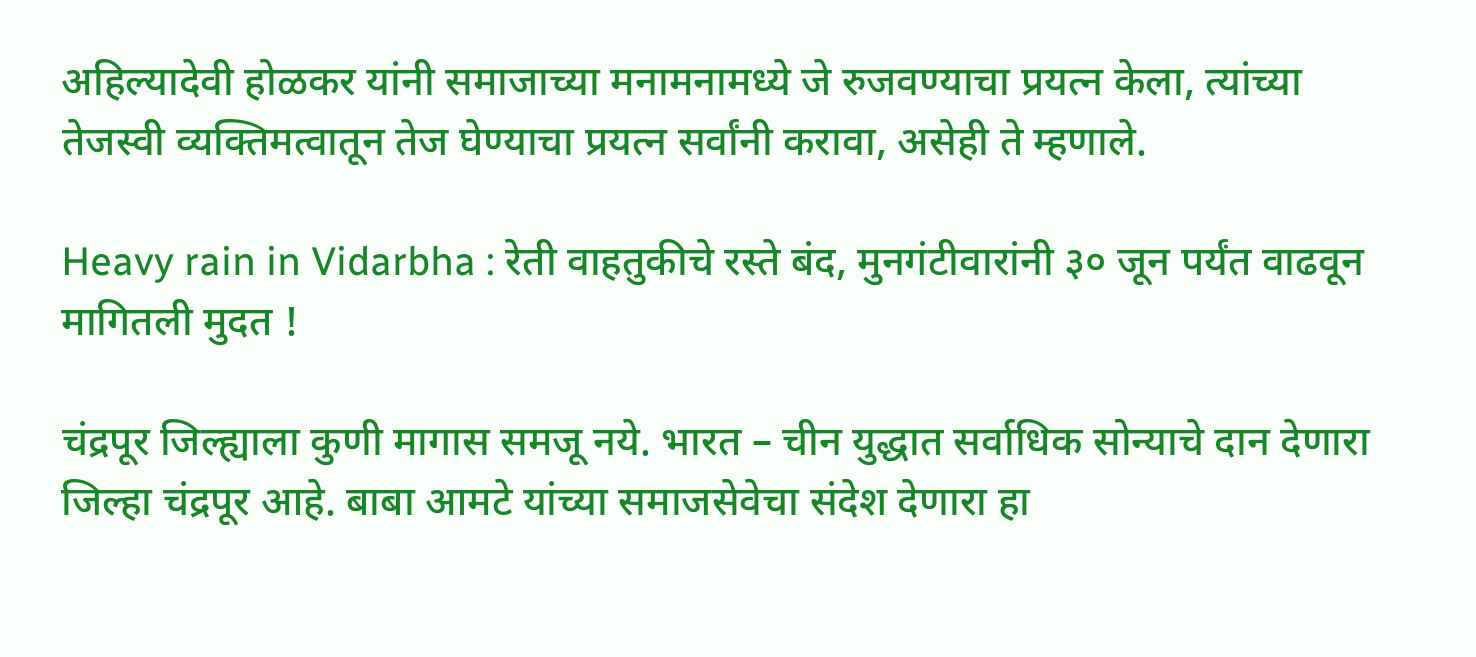अहिल्यादेवी होळकर यांनी समाजाच्या मनामनामध्ये जे रुजवण्याचा प्रयत्न केला, त्यांच्या तेजस्वी व्यक्तिमत्वातून तेज घेण्याचा प्रयत्न सर्वांनी करावा, असेही ते म्हणाले.

Heavy rain in Vidarbha : रेती वाहतुकीचे रस्ते बंद, मुनगंटीवारांनी ३० जून पर्यंत वाढवून मागितली मुदत !

चंद्रपूर जिल्ह्याला कुणी मागास समजू नये. भारत – चीन युद्धात सर्वाधिक सोन्याचे दान देणारा जिल्हा चंद्रपूर आहे. बाबा आमटे यांच्या समाजसेवेचा संदेश देणारा हा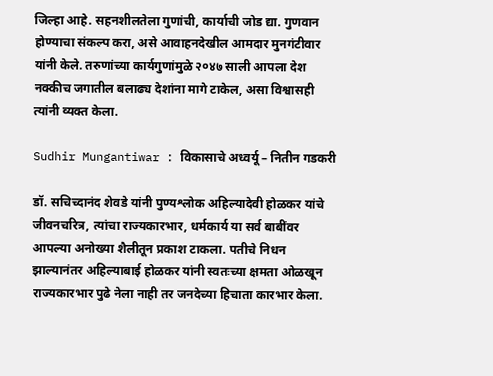जिल्हा आहे. सहनशीलतेला गुणांची, कार्याची जोड द्या. गुणवान होण्याचा संकल्प करा, असे आवाहनदेखील आमदार मुनगंटीवार यांनी केले. तरुणांच्या कार्यगुणांमुळे २०४७ साली आपला देश नक्कीच जगातील बलाढ्य देशांना मागे टाकेल, असा विश्वासही त्यांनी व्यक्त केला.

Sudhir Mungantiwar : विकासाचे अध्वर्यू – नितीन गडकरी

डॉ. सचिच्दानंद शेवडे यांनी पुण्यश्लोक अहिल्यादेवी होळकर यांचे जीवनचरित्र, त्यांचा राज्यकारभार, धर्मकार्य या सर्व बाबींवर आपल्या अनोख्या शैलीतून प्रकाश टाकला. पतीचे निधन झाल्यानंतर अहिल्याबाई होळकर यांनी स्वतःच्या क्षमता ओळखून राज्यकारभार पुढे नेला नाही तर जनदेच्या हिचाता कारभार केला.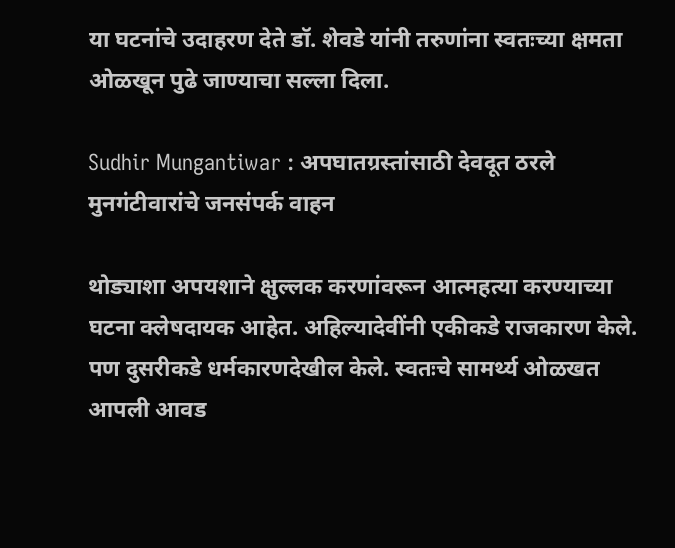या घटनांचे उदाहरण देते डॉ. शेवडे यांनी तरुणांना स्वतःच्या क्षमता ओळखून पुढे जाण्याचा सल्ला दिला.

Sudhir Mungantiwar : अपघातग्रस्तांसाठी देवदूत ठरले मुनगंटीवारांचे जनसंपर्क वाहन

थोड्याशा अपयशाने क्षुल्लक करणांवरून आत्महत्या करण्याच्या घटना क्लेषदायक आहेत. अहिल्यादेवींनी एकीकडे राजकारण केले. पण दुसरीकडे धर्मकारणदेखील केले. स्वतःचे सामर्थ्य ओळखत आपली आवड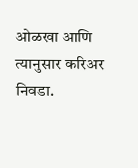ओळखा आणि त्यानुसार करिअर निवडा.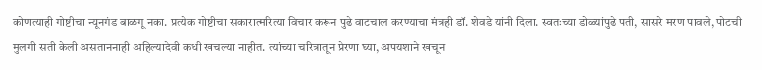कोणत्याही गोष्टीचा न्यूनगंड बाळगू नका. प्रत्येक गोष्टीचा सकारात्मरित्या विचार करून पुढे वाटचाल करण्याचा मंत्रही डॉ. शेवडे यांनी दिला. स्वतःच्या डोळ्यांपुढे पती, सासरे मरण पावले, पोटची मुलगी सती केली असताननाही अहिल्यादेवी कधी खचल्या नाहीत. त्यांच्या चरित्रातून प्रेरणा घ्या, अपयशाने खचून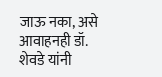जाऊ नका, असे आवाहनही डॉ. शेवडे यांनी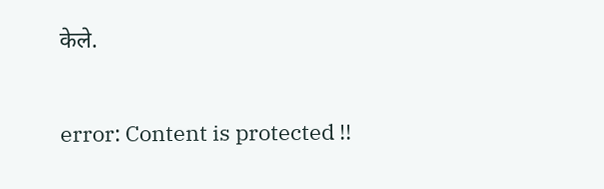केले.

error: Content is protected !!